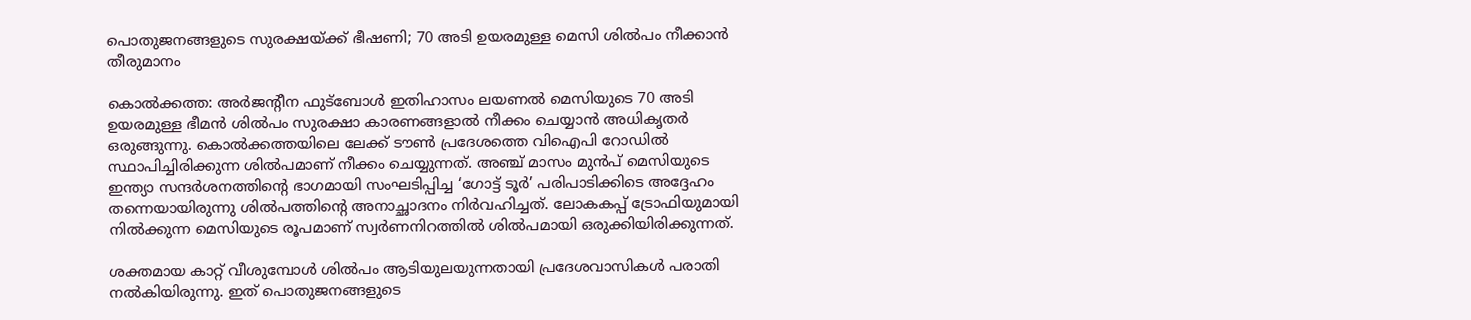പൊതുജനങ്ങളുടെ സുരക്ഷയ്ക്ക് ഭീഷണി; 70 അടി ഉയരമുള്ള മെസി ശിൽപം നീക്കാൻ തീരുമാനം

കൊൽക്കത്ത: അർജന്റീന ഫുട്ബോൾ ഇതിഹാസം ലയണൽ മെസിയുടെ 70 അടി ഉയരമുള്ള ഭീമൻ ശിൽപം സുരക്ഷാ കാരണങ്ങളാൽ നീക്കം ചെയ്യാൻ അധികൃതർ ഒരുങ്ങുന്നു. കൊൽക്കത്തയിലെ ലേക്ക് ടൗൺ പ്രദേശത്തെ വിഐപി റോഡിൽ സ്ഥാപിച്ചിരിക്കുന്ന ശിൽപമാണ് നീക്കം ചെയ്യുന്നത്. അഞ്ച് മാസം മുൻപ് മെസിയുടെ ഇന്ത്യാ സന്ദർശനത്തിന്റെ ഭാഗമായി സംഘടിപ്പിച്ച ‘ഗോട്ട് ടൂർ’ പരിപാടിക്കിടെ അദ്ദേഹം തന്നെയായിരുന്നു ശിൽപത്തിന്റെ അനാച്ഛാദനം നിർവഹിച്ചത്. ലോകകപ്പ് ട്രോഫിയുമായി നിൽക്കുന്ന മെസിയുടെ രൂപമാണ് സ്വർണനിറത്തിൽ ശിൽപമായി ഒരുക്കിയിരിക്കുന്നത്.

ശക്തമായ കാറ്റ് വീശുമ്പോൾ ശിൽപം ആടിയുലയുന്നതായി പ്രദേശവാസികൾ പരാതി നൽകിയിരുന്നു. ഇത് പൊതുജനങ്ങളുടെ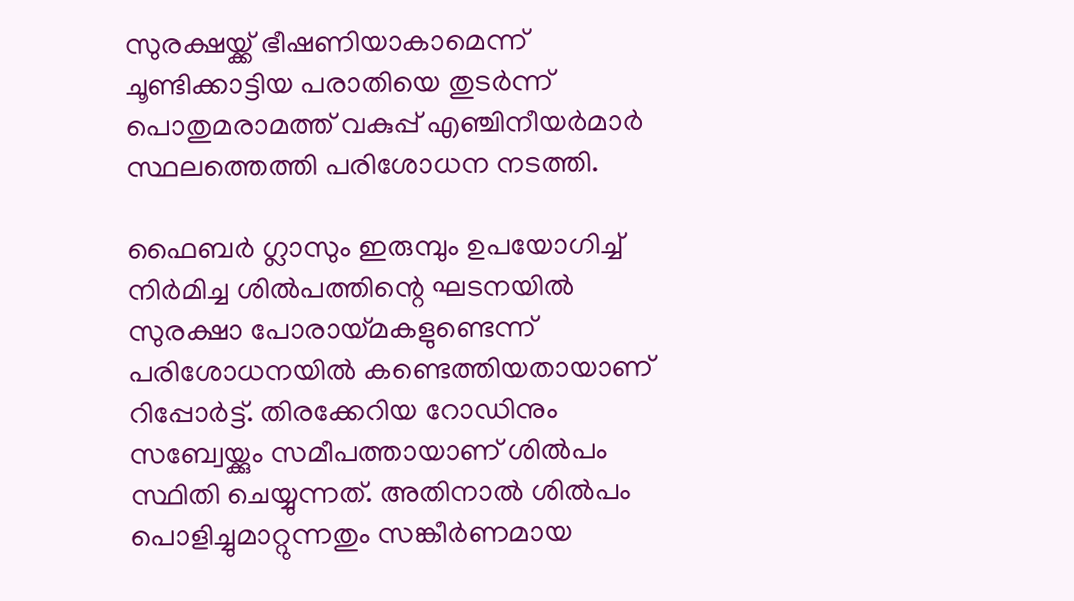സുരക്ഷയ്ക്ക് ഭീഷണിയാകാമെന്ന് ചൂണ്ടിക്കാട്ടിയ പരാതിയെ തുടർന്ന് പൊതുമരാമത്ത് വകുപ്പ് എഞ്ചിനീയർമാർ സ്ഥലത്തെത്തി പരിശോധന നടത്തി.

ഫൈബർ ഗ്ലാസും ഇരുമ്പും ഉപയോഗിച്ച് നിർമിച്ച ശിൽപത്തിന്റെ ഘടനയിൽ സുരക്ഷാ പോരായ്‌മകളുണ്ടെന്ന് പരിശോധനയിൽ കണ്ടെത്തിയതായാണ് റിപ്പോർട്ട്. തിരക്കേറിയ റോഡിനും സബ്വേയ്ക്കും സമീപത്തായാണ് ശിൽപം സ്ഥിതി ചെയ്യുന്നത്. അതിനാൽ ശിൽപം പൊളിച്ചുമാറ്റുന്നതും സങ്കീർണമായ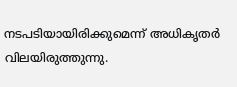നടപടിയായിരിക്കുമെന്ന് അധികൃതർ വിലയിരുത്തുന്നു.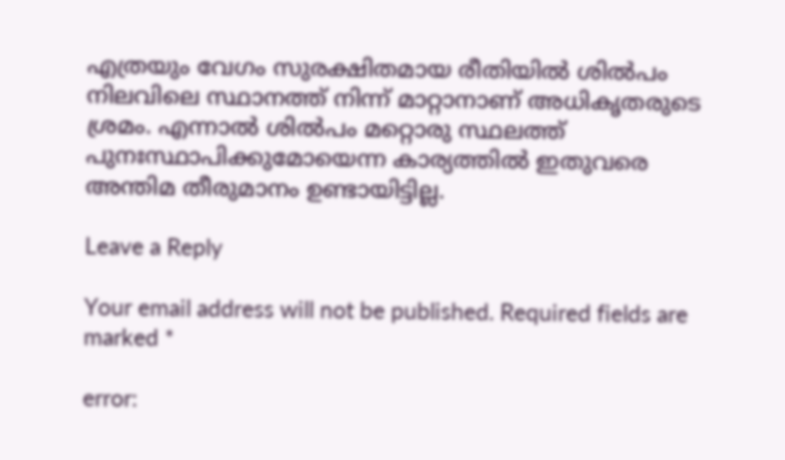എത്രയും വേഗം സുരക്ഷിതമായ രീതിയിൽ ശിൽപം നിലവിലെ സ്ഥാനത്ത് നിന്ന് മാറ്റാനാണ് അധികൃതരുടെ ശ്രമം. എന്നാൽ ശിൽപം മറ്റൊരു സ്ഥലത്ത് പുനഃസ്ഥാപിക്കുമോയെന്ന കാര്യത്തിൽ ഇതുവരെ അന്തിമ തീരുമാനം ഉണ്ടായിട്ടില്ല.

Leave a Reply

Your email address will not be published. Required fields are marked *

error: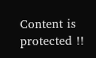Content is protected !!